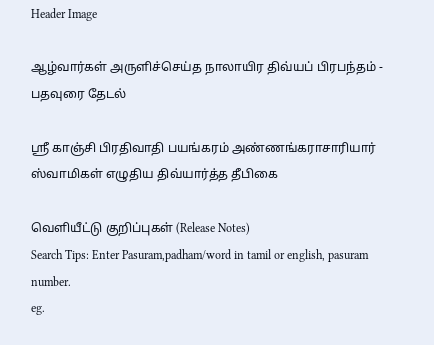Header Image

ஆழ்வார்கள் அருளிச்செய்த நாலாயிர திவ்யப் பிரபந்தம் - பதவுரை தேடல்

ஸ்ரீ காஞ்சி பிரதிவாதி பயங்கரம் அண்ணங்கராசாரியார் ஸ்வாமிகள் எழுதிய திவ்யார்த்த தீபிகை

வெளியீட்டு குறிப்புகள் (Release Notes)
Search Tips: Enter Pasuram,padham/word in tamil or english, pasuram number.
eg.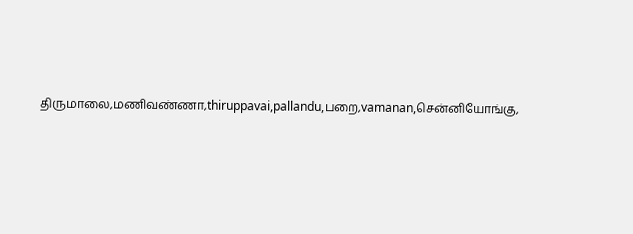திருமாலை,மணிவண்ணா,thiruppavai,pallandu,பறை,vamanan,சென்னியோங்கு,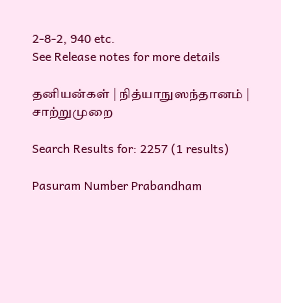2-8-2, 940 etc.
See Release notes for more details

தனியன்கள் | நித்யாநுஸந்தானம் | சாற்றுமுறை

Search Results for: 2257 (1 results)

Pasuram Number Prabandham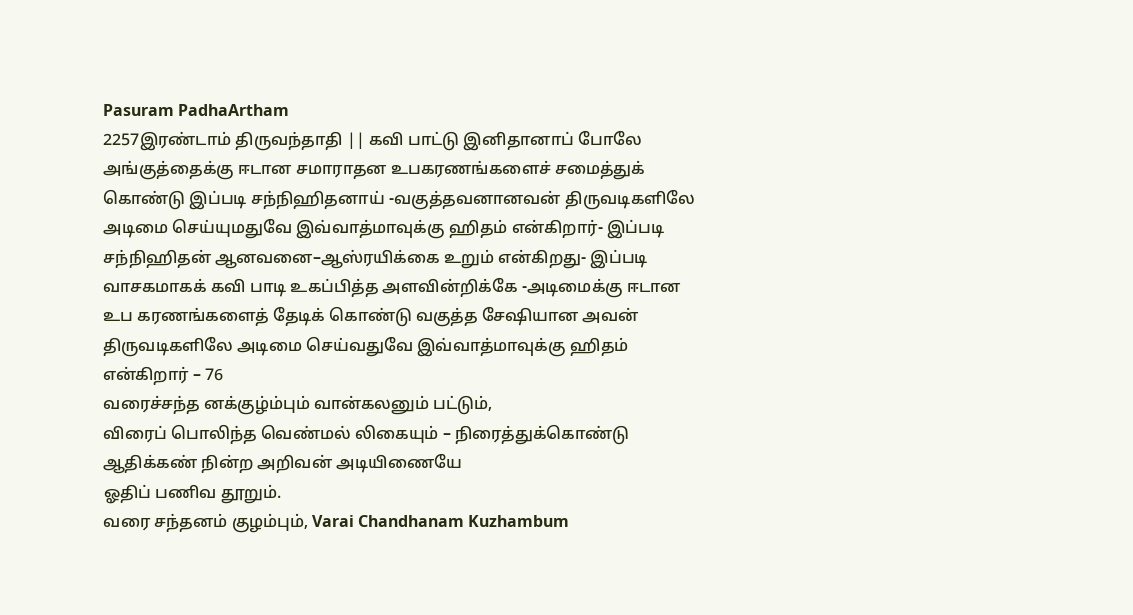Pasuram PadhaArtham
2257இரண்டாம் திருவந்தாதி || கவி பாட்டு இனிதானாப் போலே அங்குத்தைக்கு ஈடான சமாராதன உபகரணங்களைச் சமைத்துக் கொண்டு இப்படி சந்நிஹிதனாய் -வகுத்தவனானவன் திருவடிகளிலே அடிமை செய்யுமதுவே இவ்வாத்மாவுக்கு ஹிதம் என்கிறார்- இப்படி சந்நிஹிதன் ஆனவனை–ஆஸ்ரயிக்கை உறும் என்கிறது- இப்படி வாசகமாகக் கவி பாடி உகப்பித்த அளவின்றிக்கே -அடிமைக்கு ஈடான உப கரணங்களைத் தேடிக் கொண்டு வகுத்த சேஷியான அவன் திருவடிகளிலே அடிமை செய்வதுவே இவ்வாத்மாவுக்கு ஹிதம் என்கிறார் – 76
வரைச்சந்த னக்குழ்ம்பும் வான்கலனும் பட்டும்,
விரைப் பொலிந்த வெண்மல் லிகையும் – நிரைத்துக்கொண்டு
ஆதிக்கண் நின்ற அறிவன் அடியிணையே
ஓதிப் பணிவ தூறும்.
வரை சந்தனம் குழம்பும், Varai Chandhanam Kuzhambum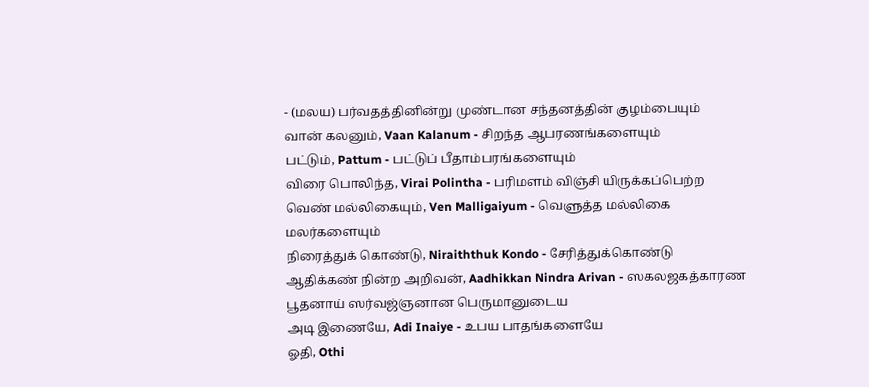- (மலய) பர்வதத்தினின்று முண்டான சந்தனத்தின் குழம்பையும்
வான் கலனும், Vaan Kalanum - சிறந்த ஆபரணங்களையும்
பட்டும், Pattum - பட்டுப் பீதாம்பரங்களையும்
விரை பொலிந்த, Virai Polintha - பரிமளம் விஞ்சி யிருக்கப்பெற்ற
வெண் மல்லிகையும், Ven Malligaiyum - வெளுத்த மல்லிகை மலர்களையும்
நிரைத்துக் கொண்டு, Niraiththuk Kondo - சேரித்துக்கொண்டு
ஆதிக்கண் நின்ற அறிவன், Aadhikkan Nindra Arivan - ஸகலஜகத்காரண பூதனாய் ஸர்வஜ்ஞனான பெருமானுடைய
அடி இணையே, Adi Inaiye - உபய பாதங்களையே
ஓதி, Othi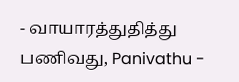- வாயாரத்துதித்து
பணிவது, Panivathu -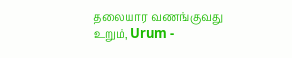தலையார வணங்குவது
உறும், Urum -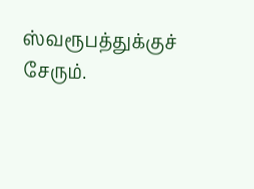ஸ்வரூபத்துக்குச் சேரும்.